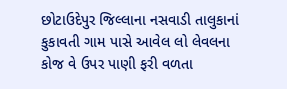છોટાઉદેપુર જિલ્લાના નસવાડી તાલુકાનાં કુકાવતી ગામ પાસે આવેલ લો લેવલના કોજ વે ઉપર પાણી ફરી વળતા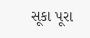સૂકા પૂરા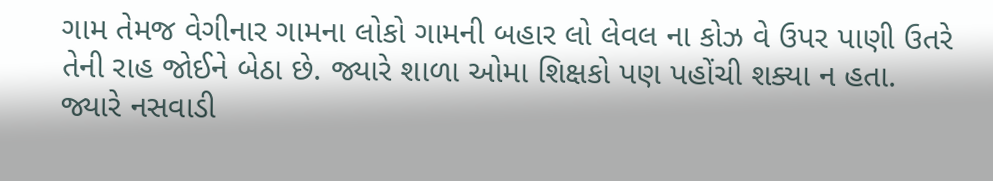ગામ તેમજ વેગીનાર ગામના લોકો ગામની બહાર લો લેવલ ના કોઝ વે ઉપર પાણી ઉતરે તેની રાહ જોઈને બેઠા છે. જ્યારે શાળા ઓમા શિક્ષકો પણ પહોંચી શક્યા ન હતા. જ્યારે નસવાડી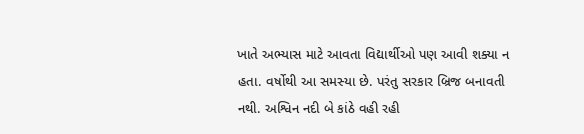ખાતે અભ્યાસ માટે આવતા વિદ્યાર્થીઓ પણ આવી શક્યા ન હતા. વર્ષોથી આ સમસ્યા છે. પરંતુ સરકાર બ્રિજ બનાવતી નથી. અશ્વિન નદી બે કાંઠે વહી રહી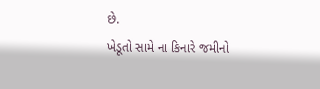છે.
ખેડૂતો સામે ના કિનારે જમીનો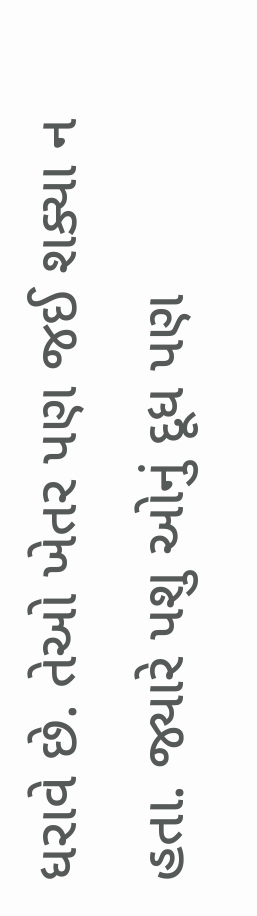ધરાવે છે. તેઓ ખેતર પણ જઈ શક્યા ન હતા. જ્યારે પશુ ઓનું દૂધ પણ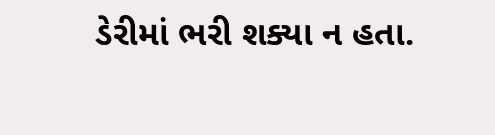ડેરીમાં ભરી શક્યા ન હતા.